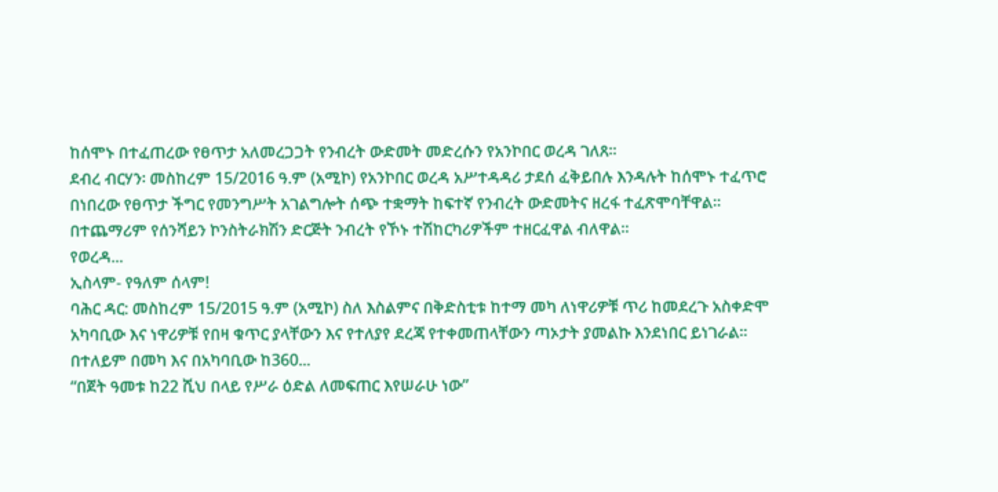ከሰሞኑ በተፈጠረው የፀጥታ አለመረጋጋት የንብረት ውድመት መድረሱን የአንኮበር ወረዳ ገለጸ፡፡
ደብረ ብርሃን፡ መስከረም 15/2016 ዓ.ም (አሚኮ) የአንኮበር ወረዳ አሥተዳዳሪ ታደሰ ፈቅይበሉ እንዳሉት ከሰሞኑ ተፈጥሮ በነበረው የፀጥታ ችግር የመንግሥት አገልግሎት ሰጭ ተቋማት ከፍተኛ የንብረት ውድመትና ዘረፋ ተፈጽሞባቸዋል።
በተጨማሪም የሰንሻይን ኮንስትራክሽን ድርጅት ንብረት የኾኑ ተሽከርካሪዎችም ተዘርፈዋል ብለዋል።
የወረዳ...
ኢስላም- የዓለም ሰላም!
ባሕር ዳር: መስከረም 15/2015 ዓ.ም (አሚኮ) ስለ እስልምና በቅድስቲቱ ከተማ መካ ለነዋሪዎቹ ጥሪ ከመደረጉ አስቀድሞ አካባቢው እና ነዋሪዎቹ የበዛ ቁጥር ያላቸውን እና የተለያየ ደረጃ የተቀመጠላቸውን ጣኦታት ያመልኩ እንደነበር ይነገራል፡፡ በተለይም በመካ እና በአካባቢው ከ360...
“በጀት ዓመቱ ከ22 ሺህ በላይ የሥራ ዕድል ለመፍጠር እየሠራሁ ነው”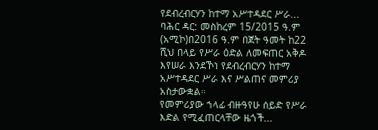የደብረብርሃን ከተማ አሥተዳደር ሥራ...
ባሕር ዳር: መስከረም 15/2015 ዓ.ም (አሚኮ)በ2016 ዓ.ም በጀት ዓመት ከ22 ሺህ በላይ የሥራ ዕድል ለመፍጠር አቅዶ እየሠራ እንደኾነ የደብረብርሃን ከተማ አሥተዳደር ሥራ እና ሥልጠና መምሪያ አስታውቋል።
የመምሪያው ኀላፊ ብዙዓየሁ ሰይድ የሥራ እድል የሚፈጠርላቸው ዜጎች...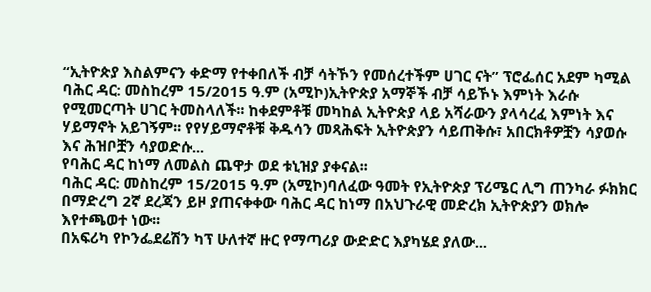“ኢትዮጵያ እስልምናን ቀድማ የተቀበለች ብቻ ሳትኾን የመሰረተችም ሀገር ናት” ፕሮፌሰር አደም ካሚል
ባሕር ዳር: መስከረም 15/2015 ዓ.ም (አሚኮ)ኢትዮጵያ አማኞች ብቻ ሳይኾኑ እምነት እራሱ የሚመርጣት ሀገር ትመስላለች፡፡ ከቀደምቶቹ መካከል ኢትዮጵያ ላይ አሻራውን ያላሳረፈ እምነት እና ሃይማኖት አይገኝም፡፡ የየሃይማኖቶቹ ቅዱሳን መጻሕፍት ኢትዮጵያን ሳይጠቅሱ፣ አበርክቶዎቿን ሳያወሱ እና ሕዝቦቿን ሳያወድሱ...
የባሕር ዳር ከነማ ለመልስ ጨዋታ ወደ ቱኒዝያ ያቀናል፡፡
ባሕር ዳር: መስከረም 15/2015 ዓ.ም (አሚኮ)ባለፈው ዓመት የኢትዮጵያ ፕሪሜር ሊግ ጠንካራ ፉክክር በማድረግ 2ኛ ደረጃን ይዞ ያጠናቀቀው ባሕር ዳር ከነማ በአህጉራዊ መድረክ ኢትዮጵያን ወክሎ እየተጫወተ ነው፡፡
በአፍሪካ የኮንፌደሬሽን ካፕ ሁለተኛ ዙር የማጣሪያ ውድድር እያካሄደ ያለው...